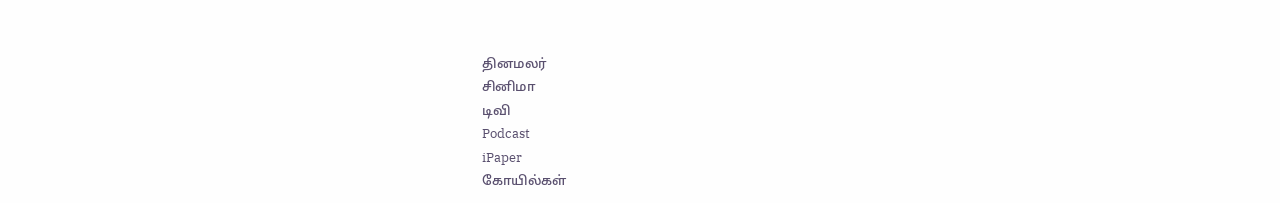தினமலர்
சினிமா
டிவி
Podcast
iPaper
கோயில்கள்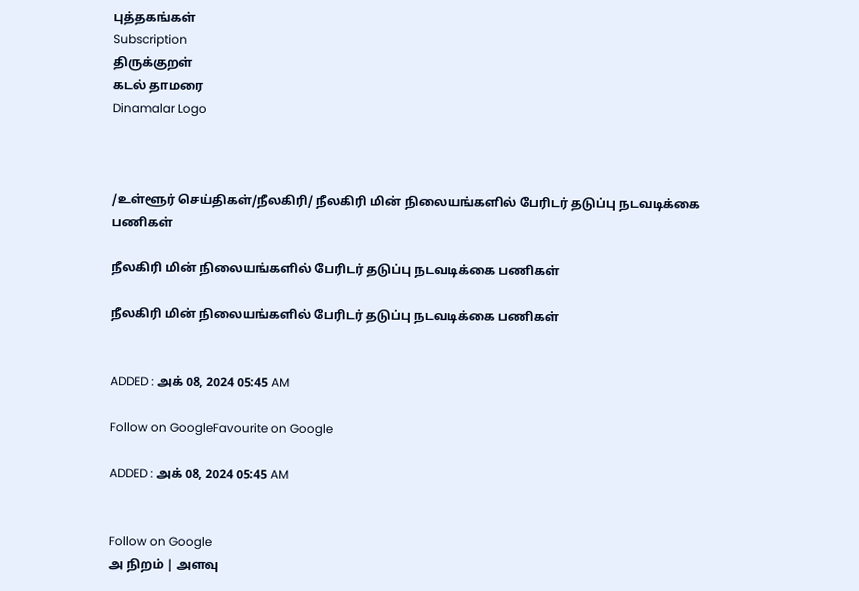புத்தகங்கள்
Subscription
திருக்குறள்
கடல் தாமரை
Dinamalar Logo



/உள்ளூர் செய்திகள்/நீலகிரி/ நீலகிரி மின் நிலையங்களில் பேரிடர் தடுப்பு நடவடிக்கை பணிகள்

நீலகிரி மின் நிலையங்களில் பேரிடர் தடுப்பு நடவடிக்கை பணிகள்

நீலகிரி மின் நிலையங்களில் பேரிடர் தடுப்பு நடவடிக்கை பணிகள்


ADDED : அக் 08, 2024 05:45 AM

Follow on GoogleFavourite on Google

ADDED : அக் 08, 2024 05:45 AM


Follow on Google
அ நிறம் | அளவு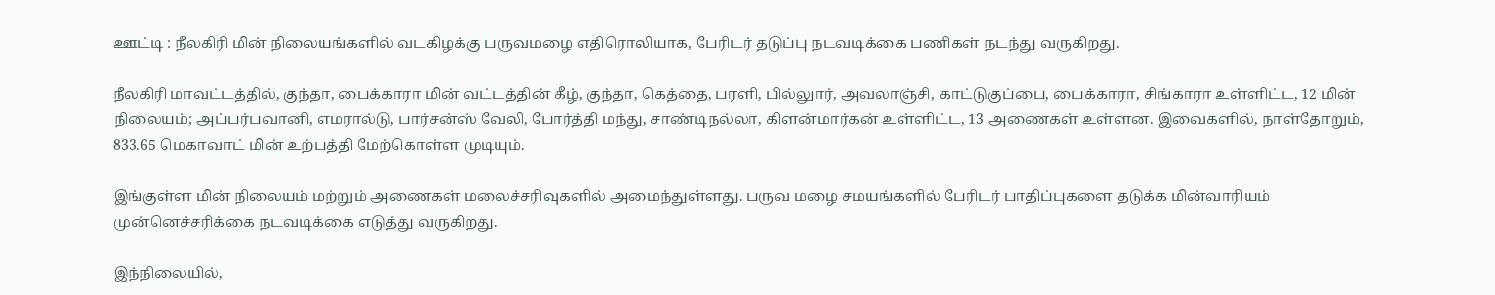ஊட்டி : நீலகிரி மின் நிலையங்களில் வடகிழக்கு பருவமழை எதிரொலியாக, பேரிடர் தடுப்பு நடவடிக்கை பணிகள் நடந்து வருகிறது.

நீலகிரி மாவட்டத்தில், குந்தா, பைக்காரா மின் வட்டத்தின் கீழ், குந்தா, கெத்தை, பரளி, பில்லுார், அவலாஞ்சி, காட்டுகுப்பை, பைக்காரா, சிங்காரா உள்ளிட்ட, 12 மின் நிலையம்; அப்பர்பவானி, எமரால்டு, பார்சன்ஸ் வேலி, போர்த்தி மந்து, சாண்டிநல்லா, கிளன்மார்கன் உள்ளிட்ட, 13 அணைகள் உள்ளன. இவைகளில், நாள்தோறும், 833.65 மெகாவாட் மின் உற்பத்தி மேற்கொள்ள முடியும்.

இங்குள்ள மின் நிலையம் மற்றும் அணைகள் மலைச்சரிவுகளில் அமைந்துள்ளது. பருவ மழை சமயங்களில் பேரிடர் பாதிப்புகளை தடுக்க மின்வாரியம் முன்னெச்சரிக்கை நடவடிக்கை எடுத்து வருகிறது.

இந்நிலையில்,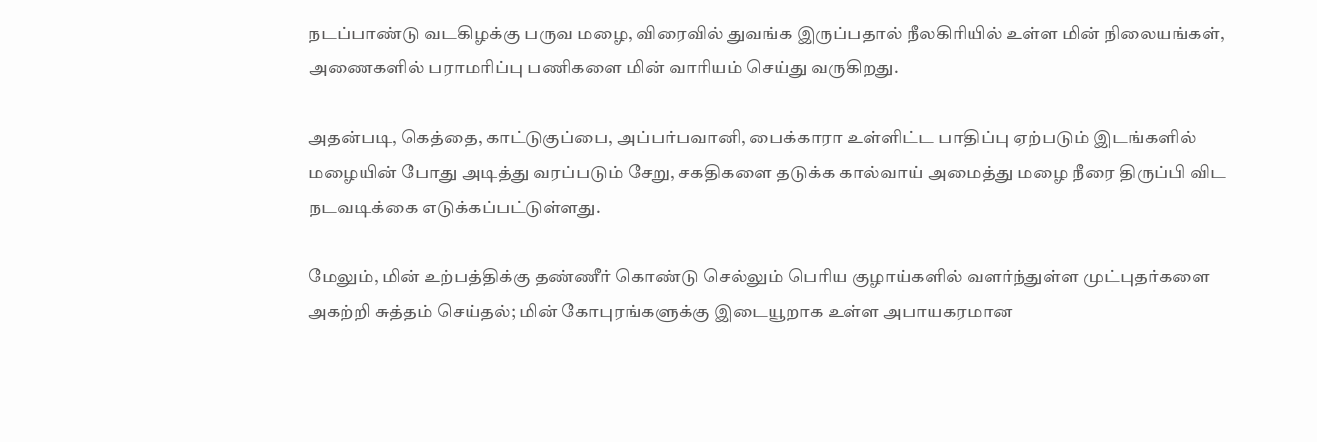நடப்பாண்டு வடகிழக்கு பருவ மழை, விரைவில் துவங்க இருப்பதால் நீலகிரியில் உள்ள மின் நிலையங்கள், அணைகளில் பராமரிப்பு பணிகளை மின் வாரியம் செய்து வருகிறது.

அதன்படி, கெத்தை, காட்டுகுப்பை, அப்பர்பவானி, பைக்காரா உள்ளிட்ட பாதிப்பு ஏற்படும் இடங்களில் மழையின் போது அடித்து வரப்படும் சேறு, சகதிகளை தடுக்க கால்வாய் அமைத்து மழை நீரை திருப்பி விட நடவடிக்கை எடுக்கப்பட்டுள்ளது.

மேலும், மின் உற்பத்திக்கு தண்ணீர் கொண்டு செல்லும் பெரிய குழாய்களில் வளர்ந்துள்ள முட்புதர்களை அகற்றி சுத்தம் செய்தல்; மின் கோபுரங்களுக்கு இடையூறாக உள்ள அபாயகரமான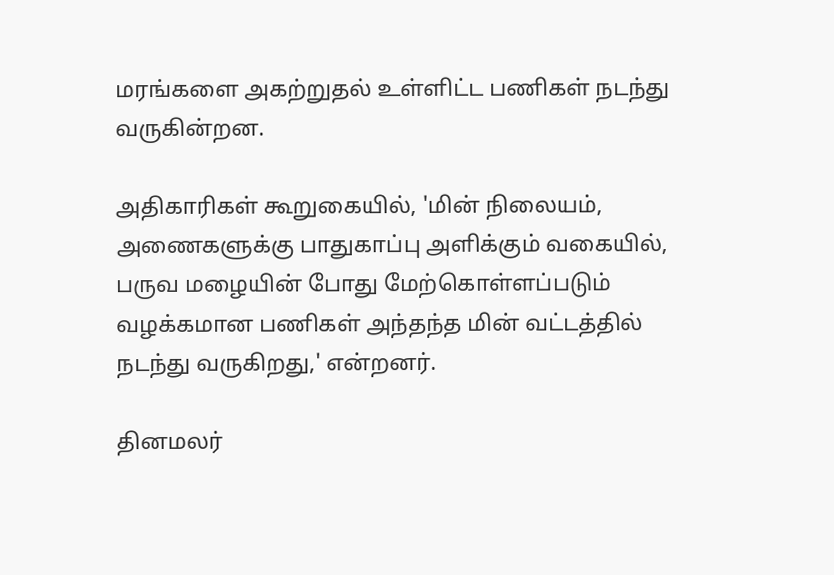மரங்களை அகற்றுதல் உள்ளிட்ட பணிகள் நடந்து வருகின்றன.

அதிகாரிகள் கூறுகையில், 'மின் நிலையம், அணைகளுக்கு பாதுகாப்பு அளிக்கும் வகையில், பருவ மழையின் போது மேற்கொள்ளப்படும் வழக்கமான பணிகள் அந்தந்த மின் வட்டத்தில் நடந்து வருகிறது,' என்றனர்.

தினமலர்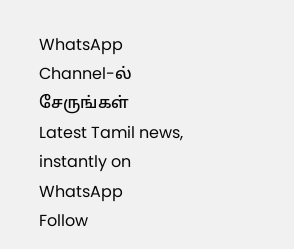WhatsApp Channel-ல் சேருங்கள்
Latest Tamil news, instantly on WhatsApp
Follow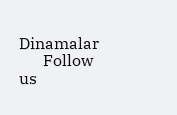Dinamalar
      Follow us